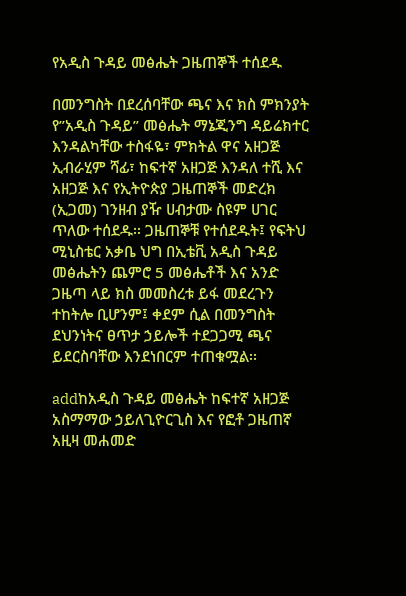የአዲስ ጉዳይ መፅሔት ጋዜጠኞች ተሰደዱ

በመንግስት በደረሰባቸው ጫና እና ክስ ምክንያት የ”አዲስ ጉዳይ” መፅሔት ማኔጂንግ ዳይሬክተር እንዳልካቸው ተስፋዬ፣ ምክትል ዋና አዘጋጅ ኢብራሂም ሻፊ፣ ከፍተኛ አዘጋጅ እንዳለ ተሺ እና አዘጋጅ እና የኢትዮጵያ ጋዜጠኞች መድረክ (ኢጋመ) ገንዘብ ያዥ ሀብታሙ ስዩም ሀገር ጥለው ተሰደዱ፡፡ ጋዜጠኞቹ የተሰደዱት፤ የፍትህ  ሚኒስቴር አቃቤ ህግ በኢቴቪ አዲስ ጉዳይ መፅሔትን ጨምሮ 5 መፅሔቶች እና አንድ ጋዜጣ ላይ ክስ መመስረቱ ይፋ መደረጉን ተከትሎ ቢሆንም፤ ቀደም ሲል በመንግስት ደህንነትና ፀጥታ ኃይሎች ተደጋጋሚ ጫና ይደርስባቸው እንደነበርም ተጠቁሟል፡፡

addከአዲስ ጉዳይ መፅሔት ከፍተኛ አዘጋጅ አስማማው ኃይለጊዮርጊስ እና የፎቶ ጋዜጠኛ አዚዛ መሐመድ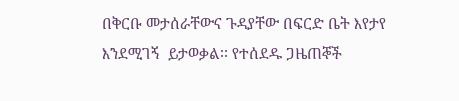በቅርቡ መታሰራቸውና ጉዳያቸው በፍርድ ቤት እየታየ እንደሚገኝ  ይታወቃል፡፡ የተሰደዱ ጋዜጠኞች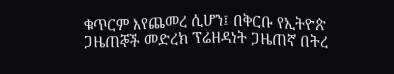ቁጥርም እየጨመረ ሲሆን፤ በቅርቡ የኢትዮጵ ጋዜጠኞች መድረክ ፕሬዘዳነት ጋዜጠኛ በትረ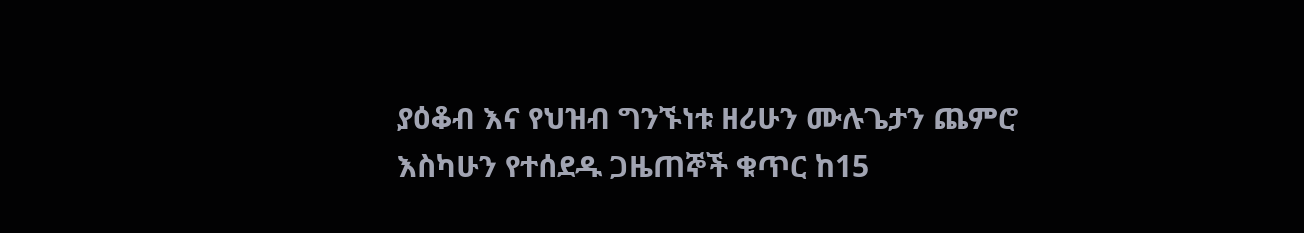ያዕቆብ እና የህዝብ ግንኙነቱ ዘሪሁን ሙሉጌታን ጨምሮ እስካሁን የተሰደዱ ጋዜጠኞች ቁጥር ከ15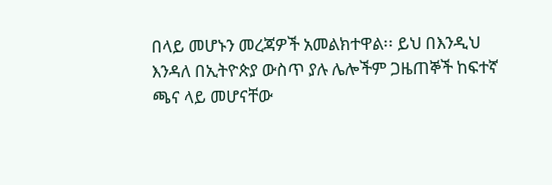በላይ መሆኑን መረጃዎች አመልክተዋል፡፡ ይህ በእንዲህ እንዳለ በኢትዮጵያ ውስጥ ያሉ ሌሎችም ጋዜጠኞች ከፍተኛ ጫና ላይ መሆናቸው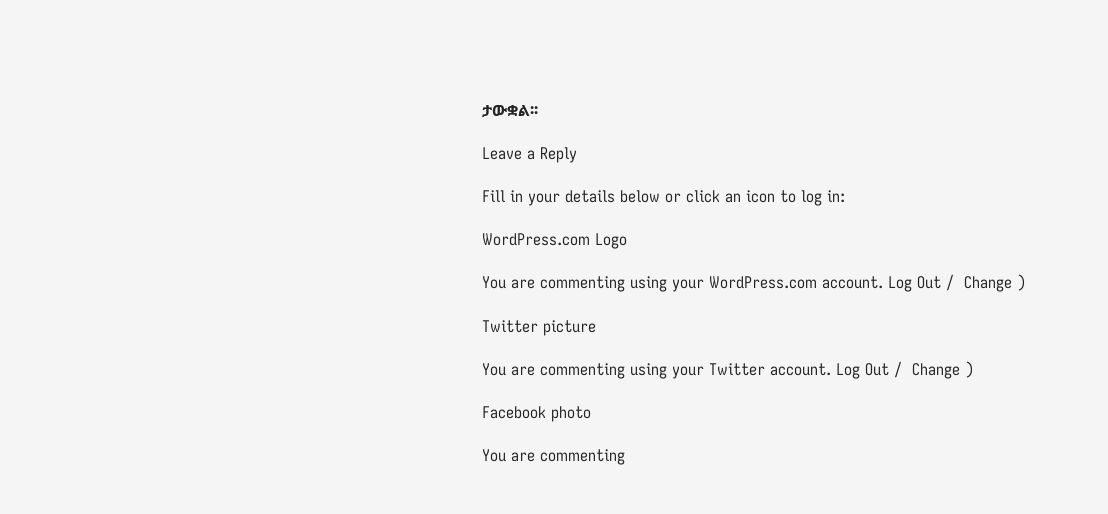ታውቋል፡፡

Leave a Reply

Fill in your details below or click an icon to log in:

WordPress.com Logo

You are commenting using your WordPress.com account. Log Out /  Change )

Twitter picture

You are commenting using your Twitter account. Log Out /  Change )

Facebook photo

You are commenting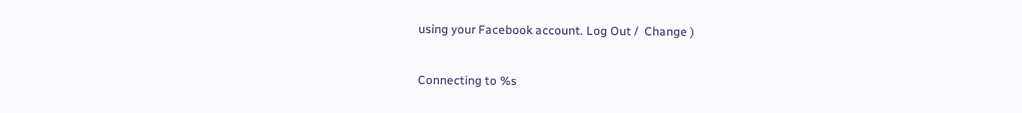using your Facebook account. Log Out /  Change )

Connecting to %s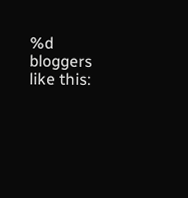%d bloggers like this: